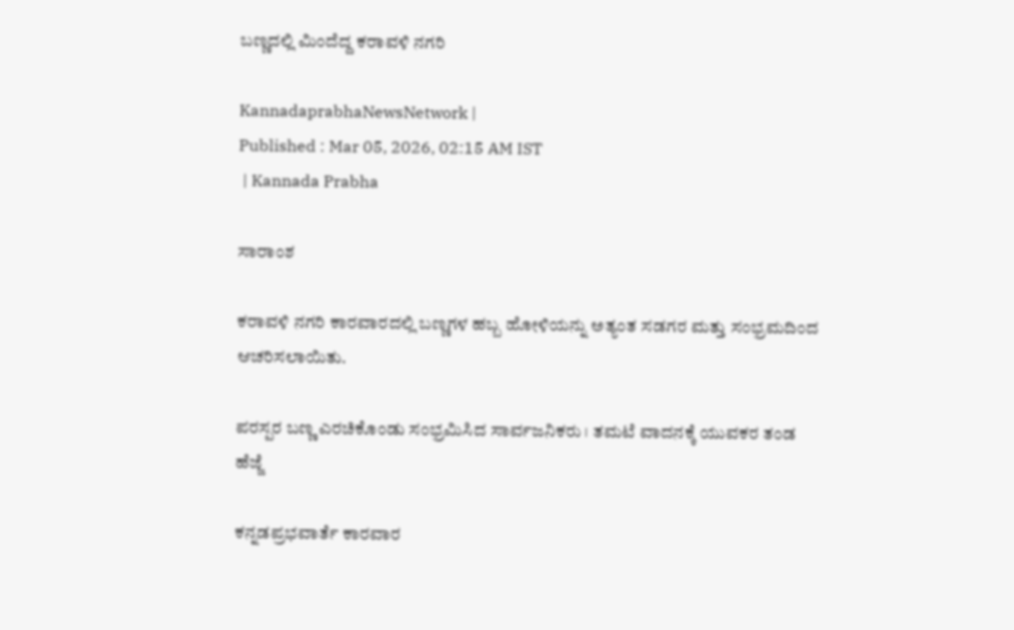ಬಣ್ಣದಲ್ಲಿ ಮಿಂದೆದ್ದ ಕರಾವಳಿ ನಗರಿ

KannadaprabhaNewsNetwork |
Published : Mar 05, 2026, 02:15 AM IST
 | Kannada Prabha

ಸಾರಾಂಶ

ಕರಾವಳಿ ನಗರಿ ಕಾರವಾರದಲ್ಲಿ ಬಣ್ಣಗಳ ಹಬ್ಬ ಹೋಳಿಯನ್ನು ಅತ್ಯಂತ ಸಡಗರ ಮತ್ತು ಸಂಭ್ರಮದಿಂದ ಆಚರಿಸಲಾಯಿತು.

ಪರಸ್ಪರ ಬಣ್ಣ ಎರಚಿಕೊಂಡು ಸಂಭ್ರಮಿಸಿದ ಸಾರ್ವಜನಿಕರು । ತಮಟೆ ವಾದನಕ್ಕೆ ಯುವಕರ ತಂಡ ಹೆಜ್ಜೆ

ಕನ್ನಡಪ್ರಭವಾರ್ತೆ ಕಾರವಾರ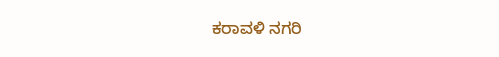ಕರಾವಳಿ ನಗರಿ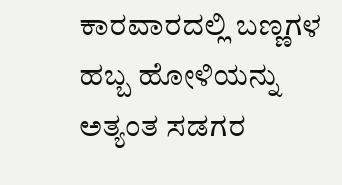ಕಾರವಾರದಲ್ಲಿ ಬಣ್ಣಗಳ ಹಬ್ಬ ಹೋಳಿಯನ್ನು ಅತ್ಯಂತ ಸಡಗರ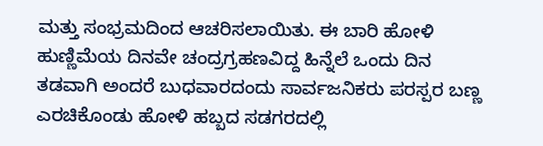ಮತ್ತು ಸಂಭ್ರಮದಿಂದ ಆಚರಿಸಲಾಯಿತು. ಈ ಬಾರಿ ಹೋಳಿ ಹುಣ್ಣಿಮೆಯ ದಿನವೇ ಚಂದ್ರಗ್ರಹಣವಿದ್ದ ಹಿನ್ನೆಲೆ ಒಂದು ದಿನ ತಡವಾಗಿ ಅಂದರೆ ಬುಧವಾರದಂದು ಸಾರ್ವಜನಿಕರು ಪರಸ್ಪರ ಬಣ್ಣ ಎರಚಿಕೊಂಡು ಹೋಳಿ ಹಬ್ಬದ ಸಡಗರದಲ್ಲಿ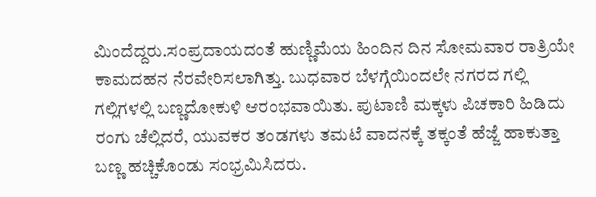ಮಿಂದೆದ್ದರು.ಸಂಪ್ರದಾಯದಂತೆ ಹುಣ್ಣಿಮೆಯ ಹಿಂದಿನ ದಿನ ಸೋಮವಾರ ರಾತ್ರಿಯೇ ಕಾಮದಹನ ನೆರವೇರಿಸಲಾಗಿತ್ತು. ಬುಧವಾರ ಬೆಳಗ್ಗೆಯಿಂದಲೇ ನಗರದ ಗಲ್ಲಿ ಗಲ್ಲಿಗಳಲ್ಲಿ ಬಣ್ಣದೋಕುಳಿ ಆರಂಭವಾಯಿತು. ಪುಟಾಣಿ ಮಕ್ಕಳು ಪಿಚಕಾರಿ ಹಿಡಿದು ರಂಗು ಚೆಲ್ಲಿದರೆ, ಯುವಕರ ತಂಡಗಳು ತಮಟೆ ವಾದನಕ್ಕೆ ತಕ್ಕಂತೆ ಹೆಜ್ಜೆ ಹಾಕುತ್ತಾ ಬಣ್ಣ ಹಚ್ಚಿಕೊಂಡು ಸಂಭ್ರಮಿಸಿದರು.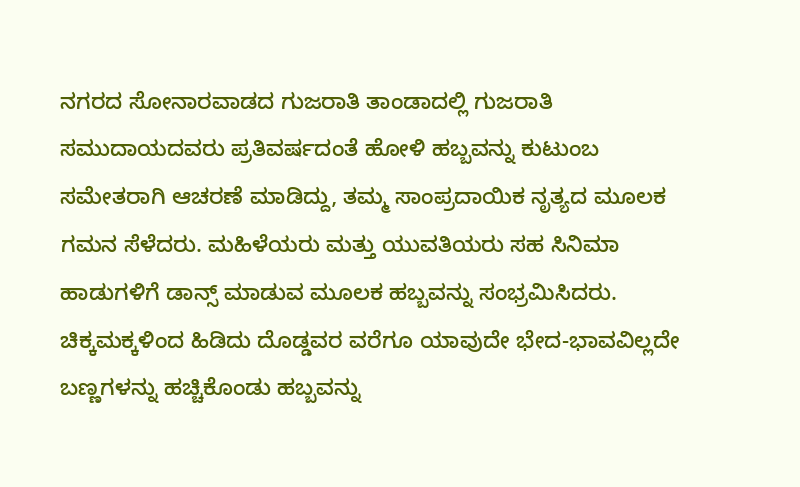ನಗರದ ಸೋನಾರವಾಡದ ಗುಜರಾತಿ ತಾಂಡಾದಲ್ಲಿ ಗುಜರಾತಿ ಸಮುದಾಯದವರು ಪ್ರತಿವರ್ಷದಂತೆ ಹೋಳಿ ಹಬ್ಬವನ್ನು ಕುಟುಂಬ ಸಮೇತರಾಗಿ ಆಚರಣೆ ಮಾಡಿದ್ದು, ತಮ್ಮ ಸಾಂಪ್ರದಾಯಿಕ ನೃತ್ಯದ ಮೂಲಕ ಗಮನ ಸೆಳೆದರು. ಮಹಿಳೆಯರು ಮತ್ತು ಯುವತಿಯರು ಸಹ ಸಿನಿಮಾ ಹಾಡುಗಳಿಗೆ ಡಾನ್ಸ್ ಮಾಡುವ ಮೂಲಕ ಹಬ್ಬವನ್ನು ಸಂಭ್ರಮಿಸಿದರು. ಚಿಕ್ಕಮಕ್ಕಳಿಂದ ಹಿಡಿದು ದೊಡ್ಡವರ ವರೆಗೂ ಯಾವುದೇ ಭೇದ-ಭಾವವಿಲ್ಲದೇ ಬಣ್ಣಗಳನ್ನು ಹಚ್ಚಿಕೊಂಡು ಹಬ್ಬವನ್ನು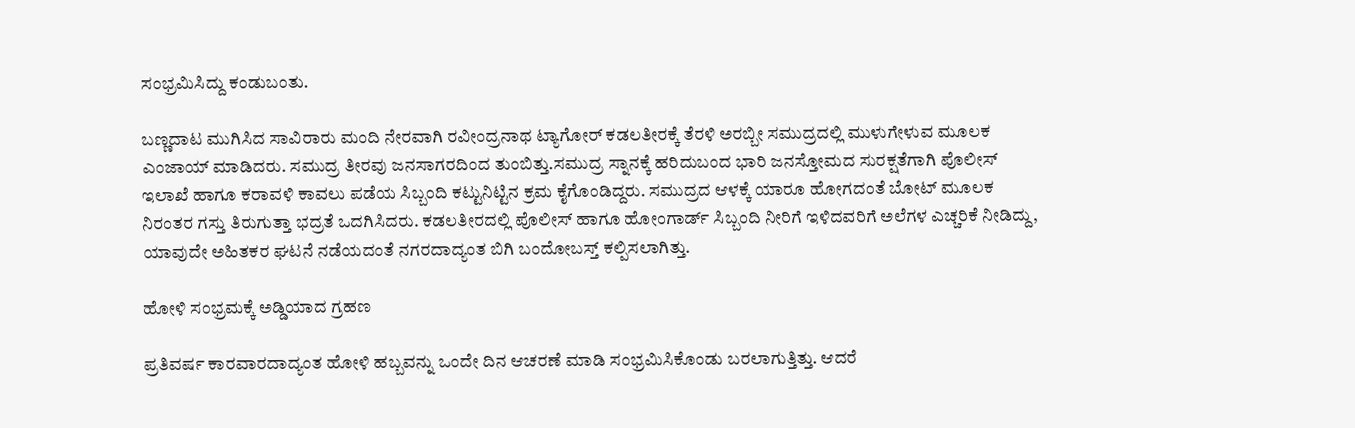ಸಂಭ್ರಮಿಸಿದ್ದು ಕಂಡುಬಂತು.

ಬಣ್ಣದಾಟ ಮುಗಿಸಿದ ಸಾವಿರಾರು ಮಂದಿ ನೇರವಾಗಿ ರವೀಂದ್ರನಾಥ ಟ್ಯಾಗೋರ್ ಕಡಲತೀರಕ್ಕೆ ತೆರಳಿ ಅರಬ್ಬೀ ಸಮುದ್ರದಲ್ಲಿ ಮುಳುಗೇಳುವ ಮೂಲಕ ಎಂಜಾಯ್ ಮಾಡಿದರು. ಸಮುದ್ರ ತೀರವು ಜನಸಾಗರದಿಂದ ತುಂಬಿತ್ತು.ಸಮುದ್ರ ಸ್ನಾನಕ್ಕೆ ಹರಿದುಬಂದ ಭಾರಿ ಜನಸ್ತೋಮದ ಸುರಕ್ಷತೆಗಾಗಿ ಪೊಲೀಸ್ ಇಲಾಖೆ ಹಾಗೂ ಕರಾವಳಿ ಕಾವಲು ಪಡೆಯ ಸಿಬ್ಬಂದಿ ಕಟ್ಟುನಿಟ್ಟಿನ ಕ್ರಮ ಕೈಗೊಂಡಿದ್ದರು. ಸಮುದ್ರದ ಆಳಕ್ಕೆ ಯಾರೂ ಹೋಗದಂತೆ ಬೋಟ್ ಮೂಲಕ ನಿರಂತರ ಗಸ್ತು ತಿರುಗುತ್ತಾ ಭದ್ರತೆ ಒದಗಿಸಿದರು. ಕಡಲತೀರದಲ್ಲಿ ಪೊಲೀಸ್ ಹಾಗೂ ಹೋಂಗಾರ್ಡ್ ಸಿಬ್ಬಂದಿ ನೀರಿಗೆ ಇಳಿದವರಿಗೆ ಅಲೆಗಳ ಎಚ್ಚರಿಕೆ ನೀಡಿದ್ದು, ಯಾವುದೇ ಅಹಿತಕರ ಘಟನೆ ನಡೆಯದಂತೆ ನಗರದಾದ್ಯಂತ ಬಿಗಿ ಬಂದೋಬಸ್ತ್ ಕಲ್ಪಿಸಲಾಗಿತ್ತು.

ಹೋಳಿ ಸಂಭ್ರಮಕ್ಕೆ ಅಡ್ಡಿಯಾದ ಗ್ರಹಣ

ಪ್ರತಿವರ್ಷ ಕಾರವಾರದಾದ್ಯಂತ ಹೋಳಿ ಹಬ್ಬವನ್ನು ಒಂದೇ ದಿನ ಆಚರಣೆ ಮಾಡಿ ಸಂಭ್ರಮಿಸಿಕೊಂಡು ಬರಲಾಗುತ್ತಿತ್ತು. ಆದರೆ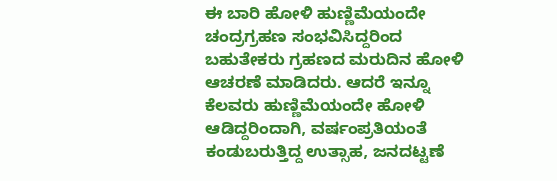ಈ ಬಾರಿ ಹೋಳಿ ಹುಣ್ಣಿಮೆಯಂದೇ ಚಂದ್ರಗ್ರಹಣ ಸಂಭವಿಸಿದ್ದರಿಂದ ಬಹುತೇಕರು ಗ್ರಹಣದ ಮರುದಿನ ಹೋಳಿ ಆಚರಣೆ ಮಾಡಿದರು. ಆದರೆ ಇನ್ನೂ ಕೆಲವರು ಹುಣ್ಣಿಮೆಯಂದೇ ಹೋಳಿ ಆಡಿದ್ದರಿಂದಾಗಿ, ವರ್ಷಂಪ್ರತಿಯಂತೆ ಕಂಡುಬರುತ್ತಿದ್ದ ಉತ್ಸಾಹ, ಜನದಟ್ಟಣೆ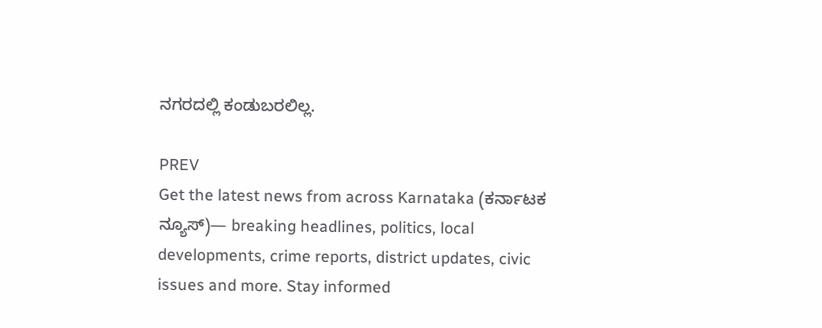ನಗರದಲ್ಲಿ ಕಂಡುಬರಲಿಲ್ಲ.

PREV
Get the latest news from across Karnataka (ಕರ್ನಾಟಕ ನ್ಯೂಸ್)— breaking headlines, politics, local developments, crime reports, district updates, civic issues and more. Stay informed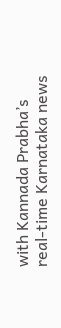with Kannada Prabha’s real‑time Karnataka news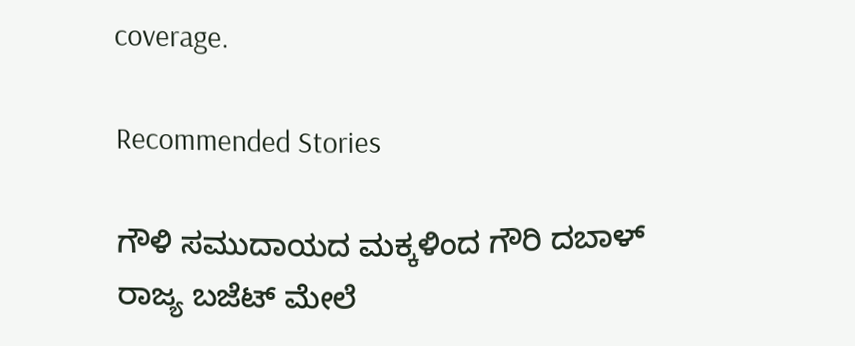coverage.

Recommended Stories

ಗೌಳಿ ಸಮುದಾಯದ ಮಕ್ಕಳಿಂದ ಗೌರಿ ದಬಾಳ್
ರಾಜ್ಯ ಬಜೆಟ್‌ ಮೇಲೆ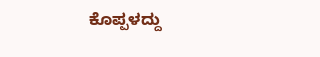ಕೊಪ್ಪಳದ್ದು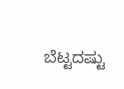ಬೆಟ್ಟದಷ್ಟು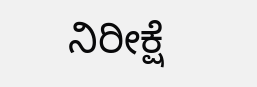ನಿರೀಕ್ಷೆ